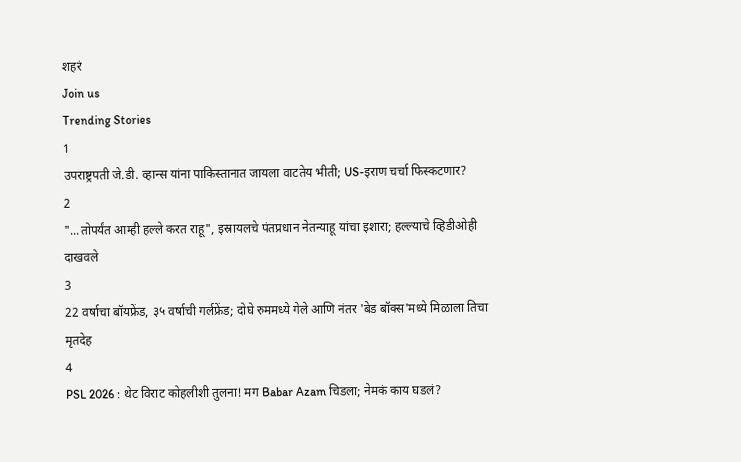शहरं
Join us
Trending Stories
1
उपराष्ट्रपती जे.डी. व्हान्स यांना पाकिस्तानात जायला वाटतेय भीती; US-इराण चर्चा फिस्कटणार?
2
"...तोपर्यंत आम्ही हल्ले करत राहू", इस्रायलचे पंतप्रधान नेतन्याहू यांचा इशारा; हल्ल्याचे व्हिडीओही दाखवले
3
22 वर्षाचा बॉयफ्रेंड, ३५ वर्षाची गर्लफ्रेंड; दोघे रुममध्ये गेले आणि नंतर 'बेड बॉक्स'मध्ये मिळाला तिचा मृतदेह
4
PSL 2026 : थेट विराट कोहलीशी तुलना! मग Babar Azam चिडला; नेमकं काय घडलं?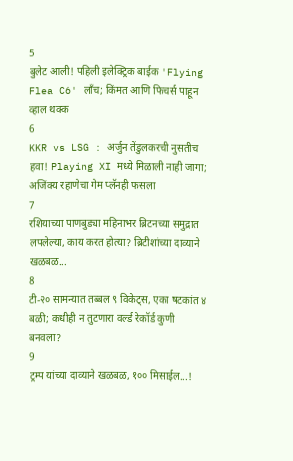5
बुलेट आली! पहिली इलेक्ट्रिक बाईक 'Flying Flea C6' लाँच; किंमत आणि फिचर्स पाहून व्हाल थक्क
6
KKR vs LSG : अर्जुन तेंडुलकरची नुसतीच हवा! Playing XI मध्ये मिळाली नाही जागा; अजिंक्य रहाणेचा गेम प्लॅनही फसला
7
रशियाच्या पाणबुड्या महिनाभर ब्रिटनच्या समुद्रात लपलेल्या, काय करत होत्या? ब्रिटीशांच्या दाव्याने खळबळ...
8
टी-२० सामन्यात तब्बल ९ विकेट्स, एका षटकांत ४ बळी; कधीही न तुटणारा वर्ल्ड रेकॉर्ड कुणी बनवला?
9
ट्रम्प यांच्या दाव्याने खळबळ, १०० मिसाईल...!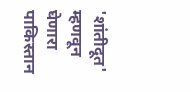'शांतीदूत' म्हणवून घेणारा पाकिस्तान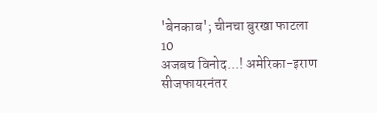'बेनकाब'; चीनचा बुरखा फाटला
10
अजबच विनोद...! अमेरिका-इराण सीजफायरनंतर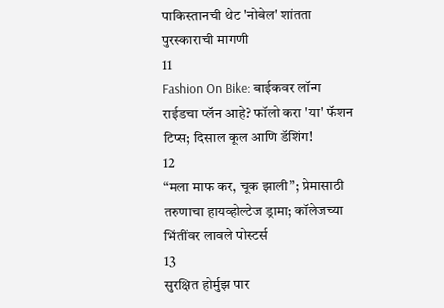पाकिस्तानची थेट 'नोबेल' शांतता पुरस्काराची मागणी
11
Fashion On Bike: बाईकवर लॉन्ग राईडचा प्लॅन आहे? फॉलो करा 'या' फॅशन टिप्स; दिसाल कूल आणि डॅशिंग!
12
“मला माफ कर, चूक झाली”; प्रेमासाठी तरुणाचा हायव्होल्टेज ड्रामा; कॉलेजच्या भिंतींवर लावले पोस्टर्स
13
सुरक्षित होर्मुझ पार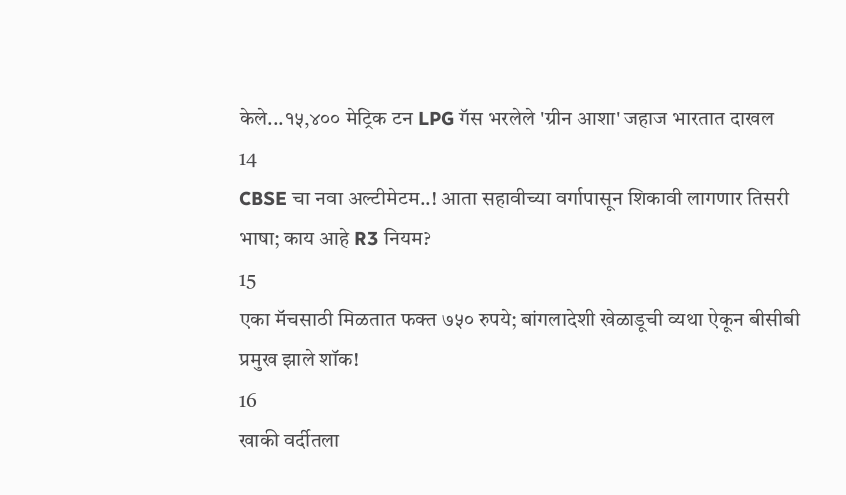केले...१५,४०० मेट्रिक टन LPG गॅस भरलेले 'ग्रीन आशा' जहाज भारतात दाखल
14
CBSE चा नवा अल्टीमेटम..! आता सहावीच्या वर्गापासून शिकावी लागणार तिसरी भाषा; काय आहे R3 नियम?
15
एका मॅचसाठी मिळतात फक्त ७५० रुपये; बांगलादेशी खेळाडूची व्यथा ऐकून बीसीबी प्रमुख झाले शॉक!
16
खाकी वर्दीतला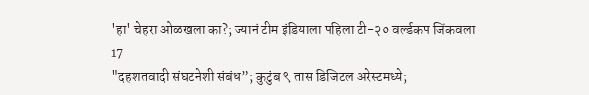'हा' चेहरा ओळखला का?; ज्यानं टीम इंडियाला पहिला टी-२० वर्ल्डकप जिंकवला
17
"दहशतवादी संघटनेशी संबंध”; कुटुंब ९ तास डिजिटल अरेस्टमध्ये;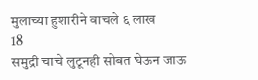मुलाच्या हुशारीने वाचले ६ लाख
18
समुद्री चाचे लुटूनही सोबत घेऊन जाऊ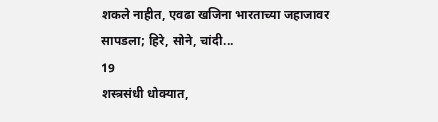शकले नाहीत, एवढा खजिना भारताच्या जहाजावर सापडला; हिरे, सोने, चांदी...
19
शस्त्रसंधी धोक्यात,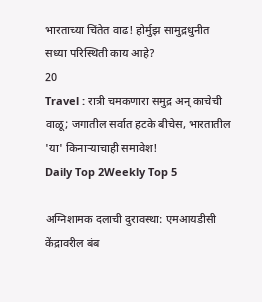भारताच्या चिंतेत वाढ! होर्मुझ सामुद्रधुनीत सध्या परिस्थिती काय आहे?
20
Travel : रात्री चमकणारा समुद्र अन् काचेची वाळू; जगातील सर्वात हटके बीचेस, भारतातील 'या' किनाऱ्याचाही समावेश!
Daily Top 2Weekly Top 5

अग्निशामक दलाची दुरावस्था: एमआयडीसी केंद्रावरील बंब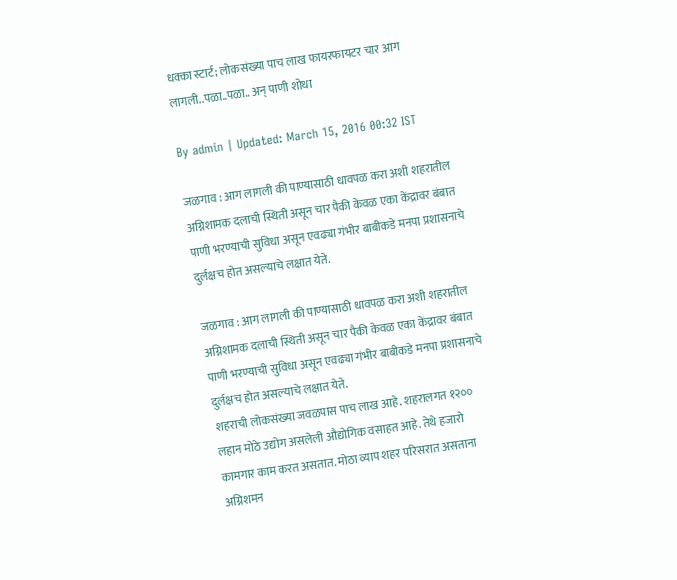धक्का स्टार्ट; लोकसंख्या पाच लाख फायरफायटर चार आग लागली..पळा..पळा.. अन् पाणी शोधा

By admin | Updated: March 15, 2016 00:32 IST

जळगाव : आग लागली की पाण्यासाठी धावपळ करा अशी शहरातील अग्निशामक दलाची स्थिती असून चार पैकी केवळ एका केंद्रावर बंबात पाणी भरण्याची सुविधा असून एवढ्या गंभीर बाबीकडे मनपा प्रशासनाचे दुर्लक्षच होत असल्याचे लक्षात येते.

जळगाव : आग लागली की पाण्यासाठी धावपळ करा अशी शहरातील अग्निशामक दलाची स्थिती असून चार पैकी केवळ एका केंद्रावर बंबात पाणी भरण्याची सुविधा असून एवढ्या गंभीर बाबीकडे मनपा प्रशासनाचे दुर्लक्षच होत असल्याचे लक्षात येते.
शहराची लोकसंख्या जवळपास पाच लाख आहे. शहरालगत १२०० लहान मोठे उद्योग असलेली औद्योगिक वसाहत आहे. तेथे हजारो कामगार काम करत असतात. मोठा व्याप शहर परिसरात असताना अग्निशमन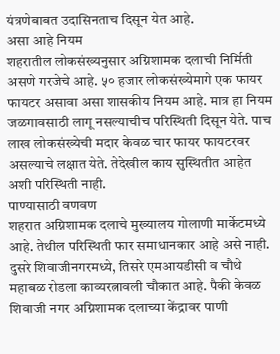यंत्रणेबाबत उदासिनताच दिसून येत आहे.
असा आहे नियम
शहरातील लोकसंख्यनुसार अग्निशामक दलाची निर्मिती असणे गरजेचे आहे. ५० हजार लोकसंख्येमागे एक फायर फायटर असावा असा शासकीय नियम आहे. मात्र हा नियम जळगावसाठी लागू नसल्याचीच परिस्थिती दिसून येते. पाच लाख लोकसंख्येची मदार केवळ चार फायर फायटरवर असल्याचे लक्षात येते. तेदेखील काय सुस्थितीत आहेत अशी परिस्थिती नाही.
पाण्यासाठी वणवण
शहरात अग्निशामक दलाचे मुख्यालय गोलाणी मार्केटमध्ये आहे. तेथील परिस्थिती फार समाधानकार आहे असे नाही. दुसरे शिवाजीनगरमध्ये, तिसरे एमआयडीसी व चौथे महाबळ रोडला काव्यरत्नावली चौकात आहे. पैकी केवळ शिवाजी नगर अग्निशामक दलाच्या केंद्रावर पाणी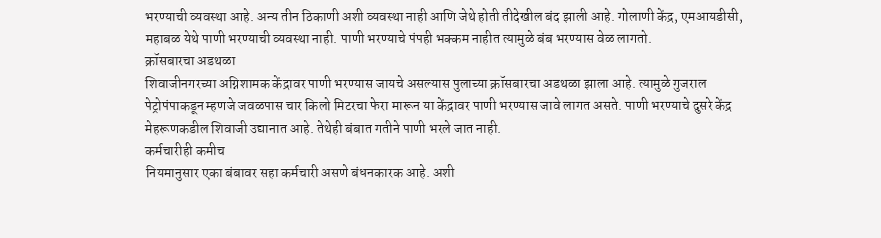भरण्याची व्यवस्था आहे. अन्य तीन ठिकाणी अशी व्यवस्था नाही आणि जेथे होती तीदेखील बंद झाली आहे. गोलाणी केंद्र, एमआयडीसी, महाबळ येथे पाणी भरण्याची व्यवस्था नाही. पाणी भरण्याचे पंपही भक्कम नाहीत त्यामुळे बंब भरण्यास वेळ लागतो.
क्रॉसबारचा अडथळा
शिवाजीनगरच्या अग्निशामक केंद्रावर पाणी भरण्यास जायचे असल्यास पुलाच्या क्रॉसबारचा अडथळा झाला आहे. त्यामुळे गुजराल पेट्रोपंपाकडून म्हणजे जवळपास चार किलो मिटरचा फेरा मारून या केंद्रावर पाणी भरण्यास जावे लागत असते. पाणी भरण्याचे दुसरे केंद्र मेहरूणकडील शिवाजी उद्यानात आहे. तेथेही बंबात गतीने पाणी भरले जात नाही.
कर्मचारीही कमीच
नियमानुसार एका बंबावर सहा कर्मचारी असणे बंधनकारक आहे. अशी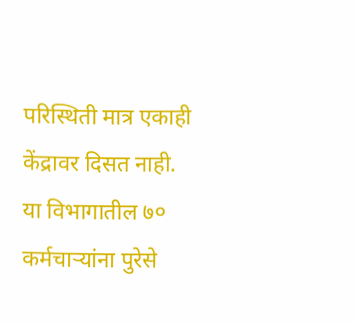परिस्थिती मात्र एकाही केंद्रावर दिसत नाही. या विभागातील ७० कर्मचार्‍यांना पुरेसे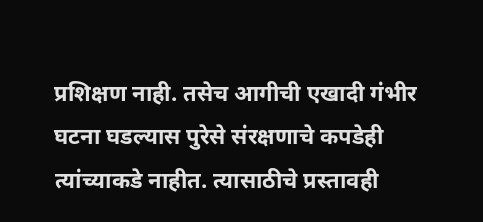प्रशिक्षण नाही. तसेच आगीची एखादी गंभीर घटना घडल्यास पुरेसे संरक्षणाचे कपडेही त्यांच्याकडे नाहीत. त्यासाठीचे प्रस्तावही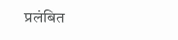प्रलंबित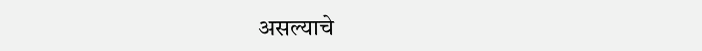असल्याचे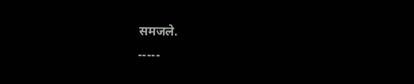समजले.
-----